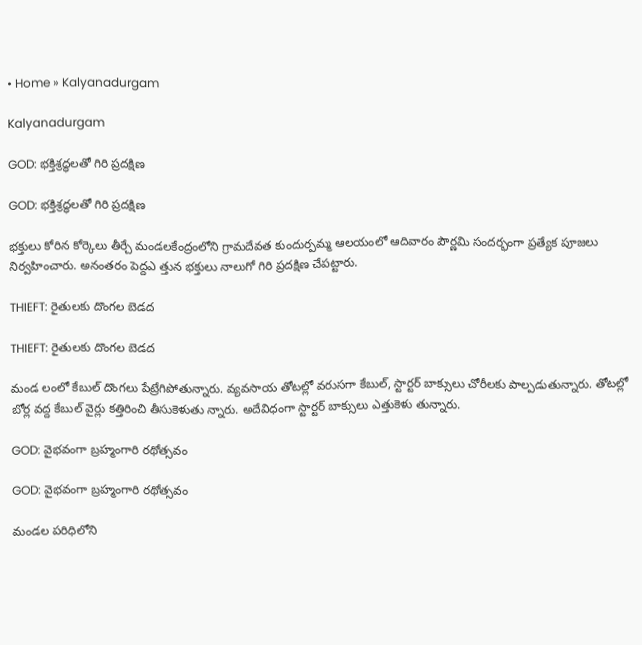• Home » Kalyanadurgam

Kalyanadurgam

GOD: భక్తిశ్రద్ధలతో గిరి ప్రదక్షిణ

GOD: భక్తిశ్రద్ధలతో గిరి ప్రదక్షిణ

భక్తులు కోరిన కోర్కెలు తీర్చే మండలకేంద్రంలోని గ్రామదేవత కుందుర్పమ్మ ఆలయంలో ఆదివారం పౌర్ణమి సందర్భంగా ప్రత్యేక పూజలు నిర్వహించారు. అనంతరం పెద్దఎ త్తున భక్తులు నాలుగో గిరి ప్రదక్షిణ చేపట్టారు.

THIEFT: రైతులకు దొంగల బెడద

THIEFT: రైతులకు దొంగల బెడద

మండ లంలో కేబుల్‌ దొంగలు పేట్రేగిపోతున్నారు. వ్యవసాయ తోటల్లో వరుసగా కేబుల్‌, స్టార్టర్‌ బాక్సులు చోరీలకు పాల్పడుతున్నారు. తోటల్లో బోర్ల వద్ద కేబుల్‌ వైర్లు కత్తిరించి తీసుకెళుతు న్నారు. అదేవిధంగా స్టార్టర్‌ బాక్సులు ఎత్తుకెళు తున్నారు.

GOD: వైభవంగా బ్రహ్మంగారి రథోత్సవం

GOD: వైభవంగా బ్రహ్మంగారి రథోత్సవం

మండల పరిధిలోని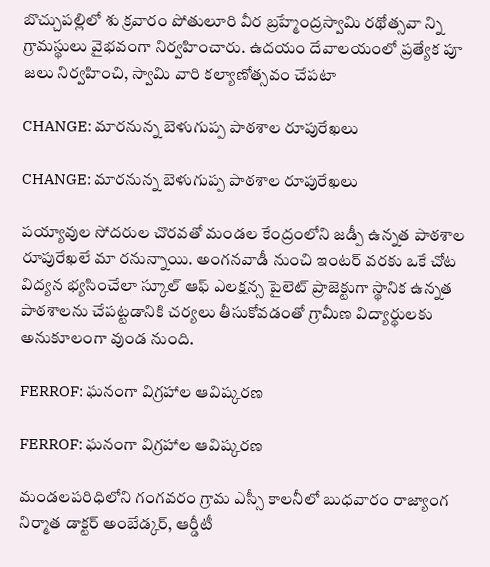బొచ్చుపల్లిలో శు క్రవారం పోతులూరి వీర బ్రహ్మేంద్రస్వామి రథోత్సవా న్ని గ్రామస్థులు వైభవంగా నిర్వహించారు. ఉదయం దేవాలయంలో ప్రత్యేక పూ జలు నిర్వహించి, స్వామి వారి కల్యాణోత్సవం చేపటా

CHANGE: మారనున్న బెళుగుప్ప పాఠశాల రూపురేఖలు

CHANGE: మారనున్న బెళుగుప్ప పాఠశాల రూపురేఖలు

పయ్యావుల సోదరుల చొరవతో మండల కేంద్రంలోని జడ్పీ ఉన్నత పాఠశాల రూపురేఖలే మా రనున్నాయి. అంగనవాడీ నుంచి ఇంటర్‌ వరకు ఒకే చోట విద్యన భ్యసించేలా స్కూల్‌ ఆఫ్‌ ఎలక్షన్స పైలెట్‌ ప్రాజెక్టుగా స్థానిక ఉన్నత పాఠశాలను చేపట్టడానికి చర్యలు తీసుకోవడంతో గ్రామీణ విద్యార్థులకు అనుకూలంగా వుండ నుంది.

FERROF: ఘనంగా విగ్రహాల ఆవిష్కరణ

FERROF: ఘనంగా విగ్రహాల ఆవిష్కరణ

మండలపరిధిలోని గంగవరం గ్రామ ఎస్సీ కాలనీలో బుధవారం రాజ్యాంగ నిర్మాత డాక్టర్‌ అంబేడ్కర్‌, ఆర్డీటీ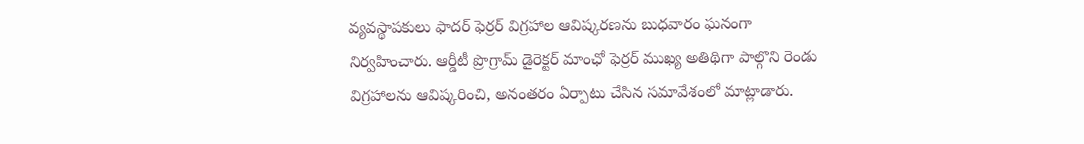వ్యవస్థాపకులు ఫాదర్‌ ఫెర్రర్‌ విగ్రహాల ఆవిష్కరణను బుధవారం ఘనంగా నిర్వహించారు. ఆర్డీటీ ప్రొగ్రామ్‌ డైరెక్టర్‌ మాంఛో ఫెర్రర్‌ ముఖ్య అతిథిగా పాల్గొని రెండు విగ్రహాలను ఆవిష్కరించి, అనంతరం ఏర్పాటు చేసిన సమావేశంలో మాట్లాడారు.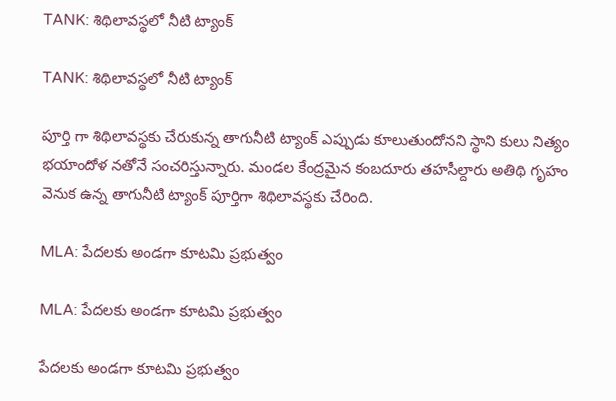TANK: శిథిలావస్థలో నీటి ట్యాంక్‌

TANK: శిథిలావస్థలో నీటి ట్యాంక్‌

పూర్తి గా శిథిలావస్థకు చేరుకున్న తాగునీటి ట్యాంక్‌ ఎప్పుడు కూలుతుందోనని స్థాని కులు నిత్యం భయాందోళ నతోనే సంచరిస్తున్నారు. మండల కేంద్రమైన కంబదూరు తహసీల్దారు అతిథి గృహం వెనుక ఉన్న తాగునీటి ట్యాంక్‌ పూర్తిగా శిథిలావస్థకు చేరింది.

MLA: పేదలకు అండగా కూటమి ప్రభుత్వం

MLA: పేదలకు అండగా కూటమి ప్రభుత్వం

పేదలకు అండగా కూటమి ప్రభుత్వం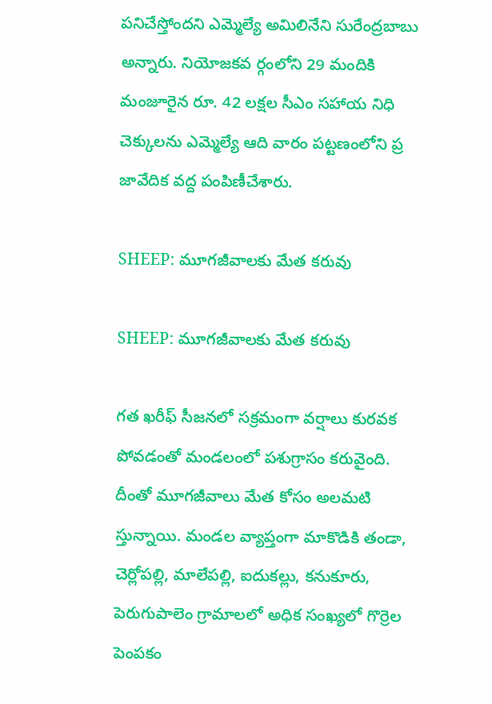పనిచేస్తోందని ఎమ్మెల్యే అమిలినేని సురేంద్రబాబు అన్నారు. నియోజకవ ర్గంలోని 29 మందికి మంజూరైన రూ. 42 లక్షల సీఎం సహాయ నిధి చెక్కులను ఎమ్మెల్యే ఆది వారం పట్టణంలోని ప్ర జావేదిక వద్ద పంపిణీచేశారు.

SHEEP: మూగజీవాలకు మేత కరువు

SHEEP: మూగజీవాలకు మేత కరువు

గత ఖరీఫ్‌ సీజనలో సక్రమంగా వర్షాలు కురవక పోవడంతో మండలంలో పశుగ్రాసం కరువైంది. దీంతో మూగజీవాలు మేత కోసం అలమటి స్తున్నాయి. మండల వ్యాప్తంగా మాకొడికి తండా, చెర్లోపల్లి, మాలేపల్లి, ఐదుకల్లు, కనుకూరు, పెరుగుపాలెం గ్రామాలలో అధిక సంఖ్యలో గొర్రెల పెంపకం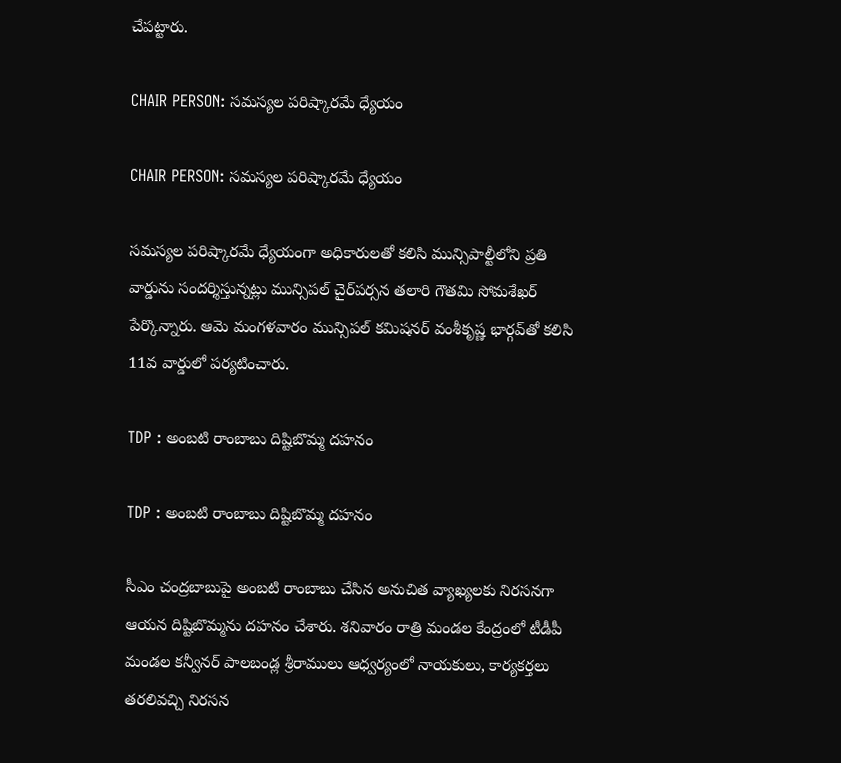చేపట్టారు.

CHAIR PERSON: సమస్యల పరిష్కారమే ధ్యేయం

CHAIR PERSON: సమస్యల పరిష్కారమే ధ్యేయం

సమస్యల పరిష్కారమే ధ్యేయంగా అధికారులతో కలిసి మున్సిపాల్టీలోని ప్రతి వార్డును సందర్శిస్తున్నట్లు మున్సిపల్‌ చైర్‌పర్సన తలారి గౌతమి సోమశేఖర్‌ పేర్కొన్నారు. ఆమె మంగళవారం మున్సిపల్‌ కమిషనర్‌ వంశీకృష్ణ భార్గవ్‌తో కలిసి 11వ వార్డులో పర్యటించారు.

TDP : అంబటి రాంబాబు దిష్టిబొమ్మ దహనం

TDP : అంబటి రాంబాబు దిష్టిబొమ్మ దహనం

సీఎం చంద్రబాబుపై అంబటి రాంబాబు చేసిన అనుచిత వ్యాఖ్యలకు నిరసనగా ఆయన దిష్టిబొమ్మను దహనం చేశారు. శనివారం రాత్రి మండల కేంద్రంలో టీడీపీ మండల కన్వీనర్‌ పాలబండ్ల శ్రీరాములు ఆధ్వర్యంలో నాయకులు, కార్యకర్తలు తరలివచ్చి నిరసన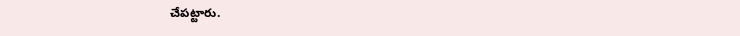చేపట్టారు.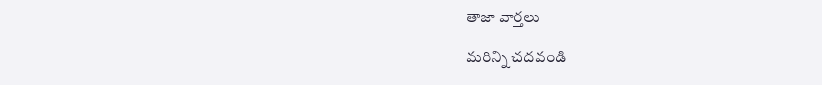తాజా వార్తలు

మరిన్ని చదవండి